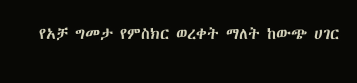የአቻ ግመታ የምስክር ወረቀት ማለት ከውጭ ሀገር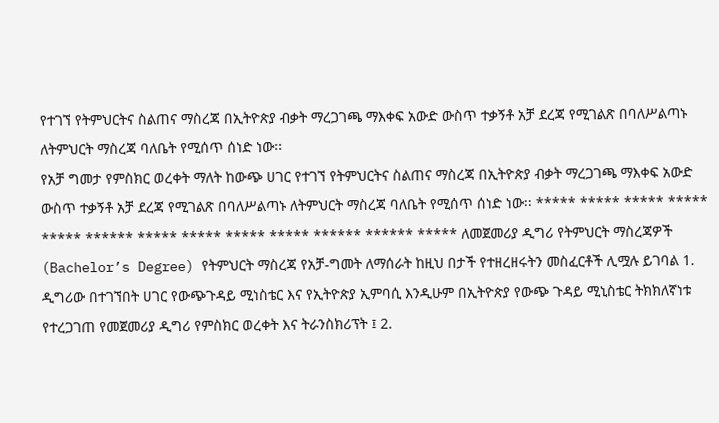የተገኘ የትምህርትና ስልጠና ማስረጃ በኢትዮጵያ ብቃት ማረጋገጫ ማእቀፍ አውድ ውስጥ ተቃኝቶ አቻ ደረጃ የሚገልጽ በባለሥልጣኑ ለትምህርት ማስረጃ ባለቤት የሚሰጥ ሰነድ ነው፡፡
የአቻ ግመታ የምስክር ወረቀት ማለት ከውጭ ሀገር የተገኘ የትምህርትና ስልጠና ማስረጃ በኢትዮጵያ ብቃት ማረጋገጫ ማእቀፍ አውድ ውስጥ ተቃኝቶ አቻ ደረጃ የሚገልጽ በባለሥልጣኑ ለትምህርት ማስረጃ ባለቤት የሚሰጥ ሰነድ ነው፡፡ ***** ***** ***** ***** ***** ****** ***** ***** ***** ***** ****** ****** ***** ለመጀመሪያ ዲግሪ የትምህርት ማስረጃዎች (Bachelor’s Degree) የትምህርት ማስረጃ የአቻ-ግመት ለማሰራት ከዚህ በታች የተዘረዘሩትን መስፈርቶች ሊሟሉ ይገባል 1. ዲግሪው በተገኘበት ሀገር የውጭጉዳይ ሚነስቴር እና የኢትዮጵያ ኢምባሲ እንዲሁም በኢትዮጵያ የውጭ ጉዳይ ሚኒስቴር ትክክለኛነቱ የተረጋገጠ የመጀመሪያ ዲግሪ የምስክር ወረቀት እና ትራንስክሪፕት ፤ 2.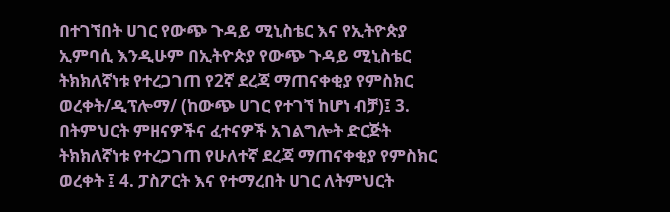በተገኘበት ሀገር የውጭ ጉዳይ ሚኒስቴር እና የኢትዮጵያ ኢምባሲ እንዲሁም በኢትዮጵያ የውጭ ጉዳይ ሚኒስቴር ትክክለኛነቱ የተረጋገጠ የ2ኛ ደረጃ ማጠናቀቂያ የምስክር ወረቀት/ዲፕሎማ/ (ከውጭ ሀገር የተገኘ ከሆነ ብቻ)፤ 3. በትምህርት ምዘናዎችና ፈተናዎች አገልግሎት ድርጅት ትክክለኛነቱ የተረጋገጠ የሁለተኛ ደረጃ ማጠናቀቂያ የምስክር ወረቀት ፤ 4. ፓስፖርት እና የተማረበት ሀገር ለትምህርት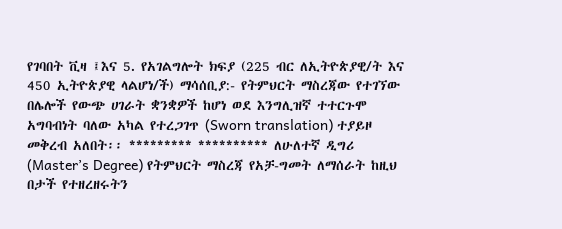የገባበት ቪዛ ፤እና 5. የአገልግሎት ክፍያ (225 ብር ለኢትዮጵያዊ/ት እና 450 ኢትዮጵያዊ ላልሆነ/ች) ማሳሰቢያ:- የትምህርት ማስረጃው የተገኘው በሌሎች የውጭ ሀገራት ቋንቋዎች ከሆነ ወደ እንግሊዝኛ ተተርጉሞ አግባብነት ባለው አካል የተረጋገጥ (Sworn translation) ተያይዞ መቅረብ አለበት፡፡ ********* ********** ለሁለተኛ ዲግሪ (Master’s Degree) የትምህርት ማስረጃ የአቻ-ግመት ለማሰራት ከዚህ በታች የተዘረዘሩትን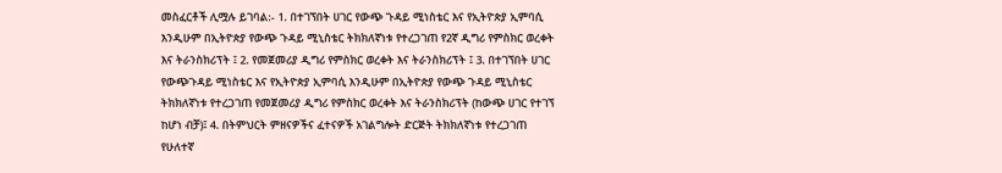መስፈርቶች ሊሟሉ ይገባል:- 1. በተገኘበት ሀገር የውጭ ጉዳይ ሚነስቴር እና የኢትዮጵያ ኢምባሲ እንዲሁም በኢትዮጵያ የውጭ ጉዳይ ሚኒስቴር ትክክለኛነቱ የተረጋገጠ የ2ኛ ዲግሪ የምስክር ወረቀት እና ትራንስክሪፕት ፤ 2. የመጀመሪያ ዲግሪ የምስክር ወረቀት እና ትራንስክሪፕት ፤ 3. በተገኘበት ሀገር የውጭጉዳይ ሚነስቴር እና የኢትዮጵያ ኢምባሲ እንዲሁም በኢትዮጵያ የውጭ ጉዳይ ሚኒስቴር ትክክለኛነቱ የተረጋገጠ የመጀመሪያ ዲግሪ የምስክር ወረቀት እና ትራንስክሪፕት (ከውጭ ሀገር የተገኘ ከሆነ ብቻ)፤ 4. በትምህርት ምዘናዎችና ፈተናዎች አገልግሎት ድርጅት ትክክለኛነቱ የተረጋገጠ የሁለተኛ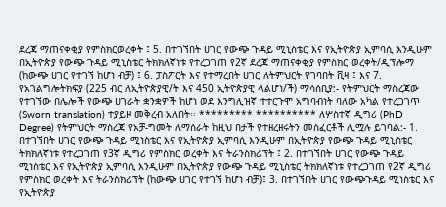ደረጃ ማጠናቀቂያ የምስክርወረቀት ፤ 5. በተገኘበት ሀገር የውጭ ጉዳይ ሚኒስቴር እና የኢትዮጵያ ኢምባሲ እንዲሁም በኢትዮጵያ የውጭ ጉዳይ ሚኒስቴር ትክክለኛነቱ የተረጋገጠ የ2ኛ ደረጃ ማጠናቀቂያ የምስክር ወረቀት/ዲፕሎማ (ከውጭ ሀገር የተገኘ ከሆነ ብቻ) ፤ 6. ፓስፖርት እና የተማረበት ሀገር ለትምህርት የገባበት ቪዛ ፤ እና 7. የአገልግሎትክፍያ (225 ብር ለኢትዮጵያዊ/ት እና 450 ኢትዮጵያዊ ላልሆነ/ች) ማሳሰቢያ:- የትምህርት ማስረጃው የተገኘው በሌሎች የውጭ ሀገራት ቋንቋዎች ከሆነ ወደ እንግሊዝኛ ተተርጉሞ አግባብነት ባለው አካል የተረጋገጥ (Sworn translation) ተያይዞ መቅረብ አለበት፡፡ ********* ********** ለሦስተኛ ዲግሪ (PhD Degree) የትምህርት ማስረጃ የአቻ-ግመት ለማሰራት ከዚህ በታች የተዘረዘሩትን መስፈርቶች ሊሟሉ ይገባል:- 1. በተገኘበት ሀገር የውጭ ጉዳይ ሚነስቴር እና የኢትዮጵያ ኢምባሲ እንዲሁም በኢትዮጵያ የውጭ ጉዳይ ሚኒስቴር ትክክለኛነቱ የተረጋገጠ የ3ኛ ዲግሪ የምስክር ወረቀት እና ትራንስክሪፕት ፤ 2. በተገኘበት ሀገር የውጭ ጉዳይ ሚነስቴር እና የኢትዮጵያ ኢምባሲ እንዲሁም በኢትዮጵያ የውጭ ጉዳይ ሚኒስቴር ትክክለኛነቱ የተረጋገጠ የ2ኛ ዲግሪ የምስክር ወረቀት እና ትራንስክሪፕት (ከውጭ ሀገር የተገኘ ከሆነ ብቻ)፤ 3. በተገኘበት ሀገር የውጭጉዳይ ሚነስቴር እና የኢትዮጵያ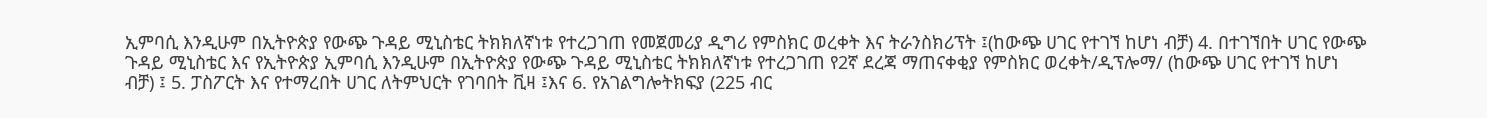ኢምባሲ እንዲሁም በኢትዮጵያ የውጭ ጉዳይ ሚኒስቴር ትክክለኛነቱ የተረጋገጠ የመጀመሪያ ዲግሪ የምስክር ወረቀት እና ትራንስክሪፕት ፤(ከውጭ ሀገር የተገኘ ከሆነ ብቻ) 4. በተገኘበት ሀገር የውጭ ጉዳይ ሚኒስቴር እና የኢትዮጵያ ኢምባሲ እንዲሁም በኢትዮጵያ የውጭ ጉዳይ ሚኒስቴር ትክክለኛነቱ የተረጋገጠ የ2ኛ ደረጃ ማጠናቀቂያ የምስክር ወረቀት/ዲፕሎማ/ (ከውጭ ሀገር የተገኘ ከሆነ ብቻ) ፤ 5. ፓስፖርት እና የተማረበት ሀገር ለትምህርት የገባበት ቪዛ ፤እና 6. የአገልግሎትክፍያ (225 ብር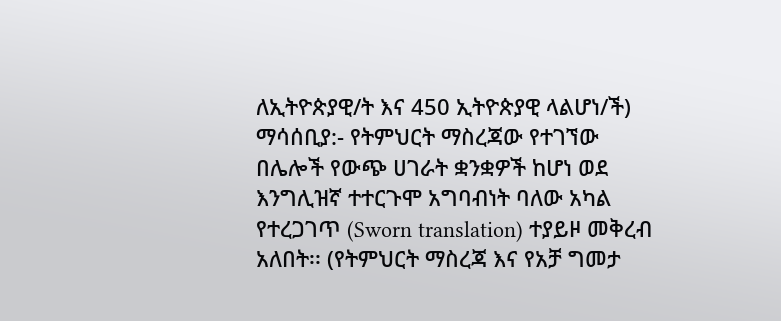ለኢትዮጵያዊ/ት እና 450 ኢትዮጵያዊ ላልሆነ/ች) ማሳሰቢያ:- የትምህርት ማስረጃው የተገኘው በሌሎች የውጭ ሀገራት ቋንቋዎች ከሆነ ወደ እንግሊዝኛ ተተርጉሞ አግባብነት ባለው አካል የተረጋገጥ (Sworn translation) ተያይዞ መቅረብ አለበት፡፡ (የትምህርት ማስረጃ እና የአቻ ግመታ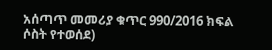አሰጣጥ መመሪያ ቁጥር 990/2016 ክፍል ሶስት የተወሰደ)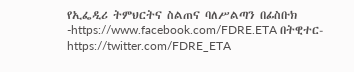የኢፌዲሪ ትምህርትና ስልጠና ባለሥልጣን በፊስቡክ -https://www.facebook.com/FDRE.ETA በትዊተር- https://twitter.com/FDRE_ETA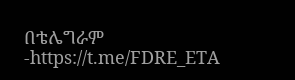በቴሌግራም -https://t.me/FDRE_ETA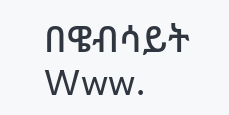በዌብሳይት Www.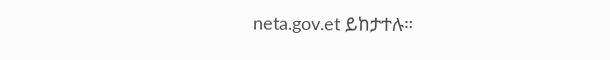neta.gov.et ይከታተሉ።